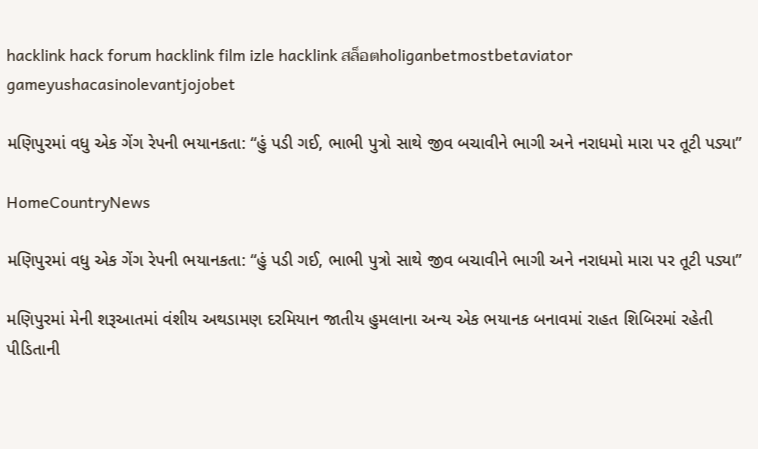hacklink hack forum hacklink film izle hacklink สล็อตholiganbetmostbetaviator gameyushacasinolevantjojobet

મણિપુરમાં વધુ એક ગેંગ રેપની ભયાનકતા: “હું પડી ગઈ, ભાભી પુત્રો સાથે જીવ બચાવીને ભાગી અને નરાધમો મારા પર તૂટી પડ્યા”

HomeCountryNews

મણિપુરમાં વધુ એક ગેંગ રેપની ભયાનકતા: “હું પડી ગઈ, ભાભી પુત્રો સાથે જીવ બચાવીને ભાગી અને નરાધમો મારા પર તૂટી પડ્યા”

મણિપુરમાં મેની શરૂઆતમાં વંશીય અથડામણ દરમિયાન જાતીય હુમલાના અન્ય એક ભયાનક બનાવમાં રાહત શિબિરમાં રહેતી પીડિતાની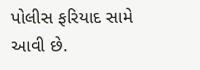પોલીસ ફરિયાદ સામે આવી છે.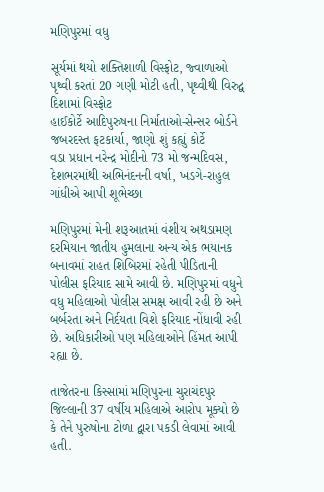મણિપુરમાં વધુ

સૂર્યમાં થયો શક્તિશાળી વિસ્ફોટ, જ્વાળાઓ પૃથ્વી કરતાં 20 ગણી મોટી હતી, પૃથ્વીથી વિરુદ્વ દિશામાં વિસ્ફોટ
હાઈકોર્ટે આદિપુરુષના નિર્માતાઓ-સેન્સર બોર્ડને જબરદસ્ત ફટકાર્યા, જાણો શું કહ્યું કોર્ટે
વડા પ્રધાન નરેન્દ્ર મોદીનો 73 મો જન્મદિવસ, દેશભરમાંથી અભિનંદનની વર્ષા, ખડગે-રાહુલ ગાંધીએ આપી શૂભેચ્છા

મણિપુરમાં મેની શરૂઆતમાં વંશીય અથડામણ દરમિયાન જાતીય હુમલાના અન્ય એક ભયાનક બનાવમાં રાહત શિબિરમાં રહેતી પીડિતાની પોલીસ ફરિયાદ સામે આવી છે. મણિપુરમાં વધુને વધુ મહિલાઓ પોલીસ સમક્ષ આવી રહી છે અને બર્બરતા અને નિર્દયતા વિશે ફરિયાદ નોંધાવી રહી છે. અધિકારીઓ પણ મહિલાઓને હિંમત આપી રહ્યા છે.

તાજેતરના કિસ્સામાં મણિપુરના ચુરાચંદપુર જિલ્લાની 37 વર્ષીય મહિલાએ આરોપ મૂક્યો છે કે તેને પુરુષોના ટોળા દ્વારા પકડી લેવામાં આવી હતી.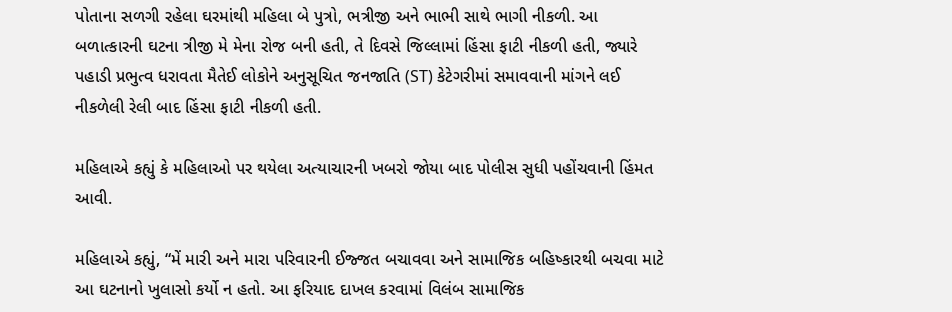પોતાના સળગી રહેલા ઘરમાંથી મહિલા બે પુત્રો, ભત્રીજી અને ભાભી સાથે ભાગી નીકળી. આ બળાત્કારની ઘટના ત્રીજી મે મેના રોજ બની હતી, તે દિવસે જિલ્લામાં હિંસા ફાટી નીકળી હતી, જ્યારે પહાડી પ્રભુત્વ ધરાવતા મૈતેઈ લોકોને અનુસૂચિત જનજાતિ (ST) કેટેગરીમાં સમાવવાની માંગને લઈ નીકળેલી રેલી બાદ હિંસા ફાટી નીકળી હતી.

મહિલાએ કહ્યું કે મહિલાઓ પર થયેલા અત્યાચારની ખબરો જોયા બાદ પોલીસ સુધી પહોંચવાની હિંમત આવી.

મહિલાએ કહ્યું, “મેં મારી અને મારા પરિવારની ઈજ્જત બચાવવા અને સામાજિક બહિષ્કારથી બચવા માટે આ ઘટનાનો ખુલાસો કર્યો ન હતો. આ ફરિયાદ દાખલ કરવામાં વિલંબ સામાજિક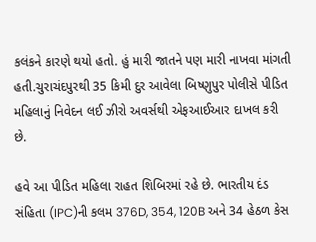કલંકને કારણે થયો હતો. હું મારી જાતને પણ મારી નાખવા માંગતી હતી.ચુરાચંદપુરથી 35 કિમી દુર આવેલા બિષ્ણુપુર પોલીસે પીડિત મહિલાનું નિવેદન લઈ ઝીરો અવર્સથી એફઆઈઆર દાખલ કરી છે.

હવે આ પીડિત મહિલા રાહત શિબિરમાં રહે છે. ભારતીય દંડ સંહિતા (IPC)ની કલમ 376D, 354, 120B અને 34 હેઠળ કેસ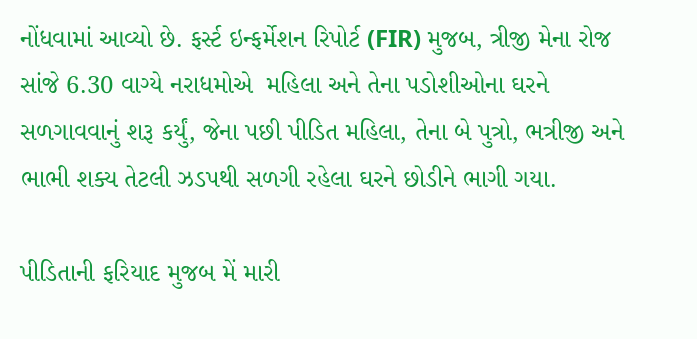નોંધવામાં આવ્યો છે. ફર્સ્ટ ઇન્ફર્મેશન રિપોર્ટ (FIR) મુજબ, ત્રીજી મેના રોજ સાંજે 6.30 વાગ્યે નરાધમોએ  મહિલા અને તેના પડોશીઓના ઘરને સળગાવવાનું શરૂ કર્યું, જેના પછી પીડિત મહિલા, તેના બે પુત્રો, ભત્રીજી અને ભાભી શક્ય તેટલી ઝડપથી સળગી રહેલા ઘરને છોડીને ભાગી ગયા.

પીડિતાની ફરિયાદ મુજબ મેં મારી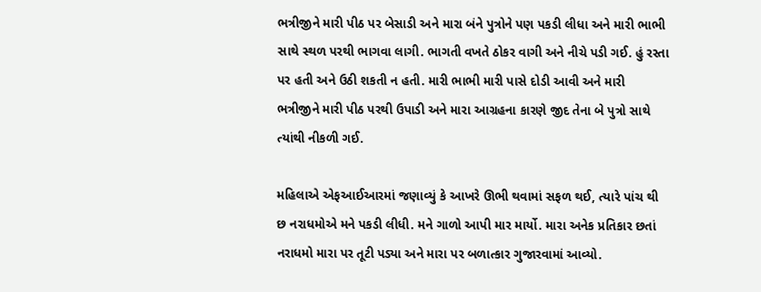ભત્રીજીને મારી પીઠ પર બેસાડી અને મારા બંને પુત્રોને પણ પકડી લીધા અને મારી ભાભી સાથે સ્થળ પરથી ભાગવા લાગી. ભાગતી વખતે ઠોકર વાગી અને નીચે પડી ગઈ. હું રસ્તા પર હતી અને ઉઠી શકતી ન હતી. મારી ભાભી મારી પાસે દોડી આવી અને મારી ભત્રીજીને મારી પીઠ પરથી ઉપાડી અને મારા આગ્રહના કારણે જીદ તેના બે પુત્રો સાથે ત્યાંથી નીકળી ગઈ.

મહિલાએ એફઆઈઆરમાં જણાવ્યું કે આખરે ઊભી થવામાં સફળ થઈ, ત્યારે પાંચ થી છ નરાધમોએ મને પકડી લીધી. મને ગાળો આપી માર માર્યો. મારા અનેક પ્રતિકાર છતાં નરાધમો મારા પર તૂટી પડ્યા અને મારા પર બળાત્કાર ગુજારવામાં આવ્યો.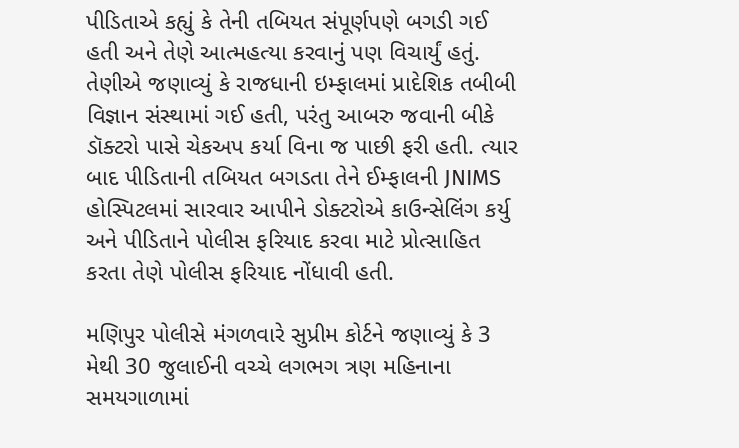પીડિતાએ કહ્યું કે તેની તબિયત સંપૂર્ણપણે બગડી ગઈ હતી અને તેણે આત્મહત્યા કરવાનું પણ વિચાર્યું હતું. તેણીએ જણાવ્યું કે રાજધાની ઇમ્ફાલમાં પ્રાદેશિક તબીબી વિજ્ઞાન સંસ્થામાં ગઈ હતી, પરંતુ આબરુ જવાની બીકે ડૉક્ટરો પાસે ચેકઅપ કર્યા વિના જ પાછી ફરી હતી. ત્યાર બાદ પીડિતાની તબિયત બગડતા તેને ઈમ્ફાલની JNIMS હોસ્પિટલમાં સારવાર આપીને ડોક્ટરોએ કાઉન્સેલિંગ કર્યુ અને પીડિતાને પોલીસ ફરિયાદ કરવા માટે પ્રોત્સાહિત કરતા તેણે પોલીસ ફરિયાદ નોંધાવી હતી.

મણિપુર પોલીસે મંગળવારે સુપ્રીમ કોર્ટને જણાવ્યું કે 3 મેથી 30 જુલાઈની વચ્ચે લગભગ ત્રણ મહિનાના સમયગાળામાં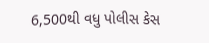6,500થી વધુ પોલીસ કેસ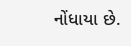નોંધાયા છે.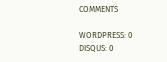COMMENTS

WORDPRESS: 0
DISQUS: 0